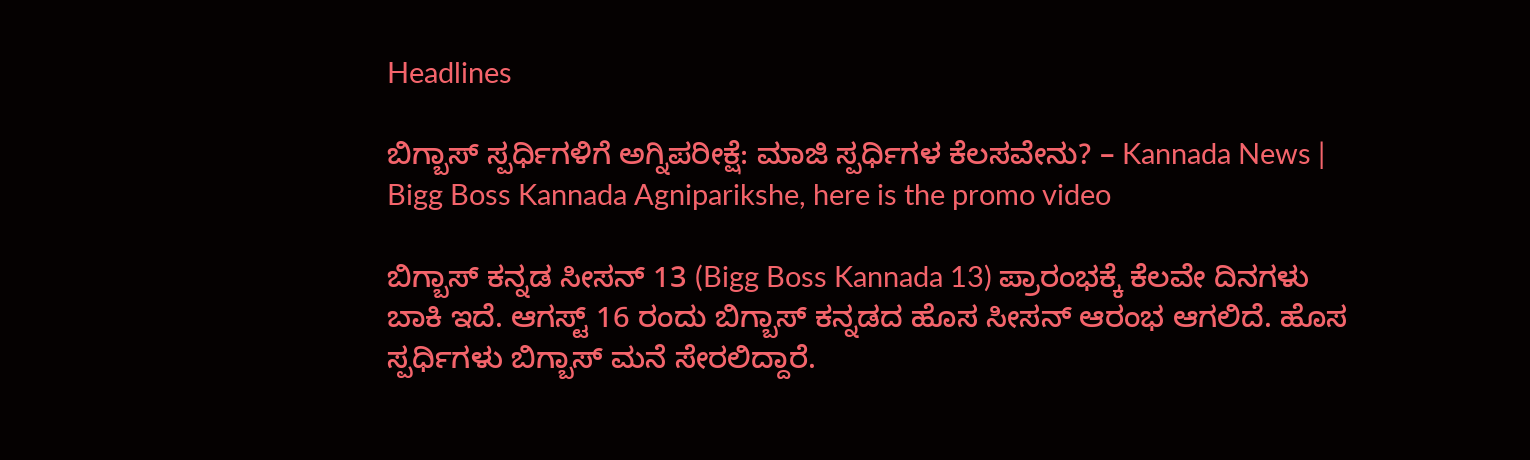Headlines

ಬಿಗ್ಬಾಸ್ ಸ್ಪರ್ಧಿಗಳಿಗೆ ಅಗ್ನಿಪರೀಕ್ಷೆ: ಮಾಜಿ ಸ್ಪರ್ಧಿಗಳ ಕೆಲಸವೇನು? – Kannada News | Bigg Boss Kannada Agniparikshe, here is the promo video

ಬಿಗ್ಬಾಸ್ ಕನ್ನಡ ಸೀಸನ್ 13 (Bigg Boss Kannada 13) ಪ್ರಾರಂಭಕ್ಕೆ ಕೆಲವೇ ದಿನಗಳು ಬಾಕಿ ಇದೆ. ಆಗಸ್ಟ್ 16 ರಂದು ಬಿಗ್ಬಾಸ್ ಕನ್ನಡದ ಹೊಸ ಸೀಸನ್ ಆರಂಭ ಆಗಲಿದೆ. ಹೊಸ ಸ್ಪರ್ಧಿಗಳು ಬಿಗ್ಬಾಸ್ ಮನೆ ಸೇರಲಿದ್ದಾರೆ.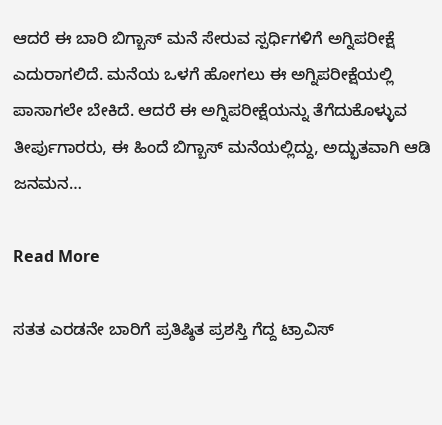ಆದರೆ ಈ ಬಾರಿ ಬಿಗ್ಬಾಸ್ ಮನೆ ಸೇರುವ ಸ್ಪರ್ಧಿಗಳಿಗೆ ಅಗ್ನಿಪರೀಕ್ಷೆ ಎದುರಾಗಲಿದೆ. ಮನೆಯ ಒಳಗೆ ಹೋಗಲು ಈ ಅಗ್ನಿಪರೀಕ್ಷೆಯಲ್ಲಿ ಪಾಸಾಗಲೇ ಬೇಕಿದೆ. ಆದರೆ ಈ ಅಗ್ನಿಪರೀಕ್ಷೆಯನ್ನು ತೆಗೆದುಕೊಳ್ಳುವ ತೀರ್ಪುಗಾರರು, ಈ ಹಿಂದೆ ಬಿಗ್ಬಾಸ್ ಮನೆಯಲ್ಲಿದ್ದು, ಅದ್ಭುತವಾಗಿ ಆಡಿ ಜನಮನ…

Read More

ಸತತ ಎರಡನೇ ಬಾರಿಗೆ ಪ್ರತಿಷ್ಠಿತ ಪ್ರಶಸ್ತಿ ಗೆದ್ದ ಟ್ರಾವಿಸ್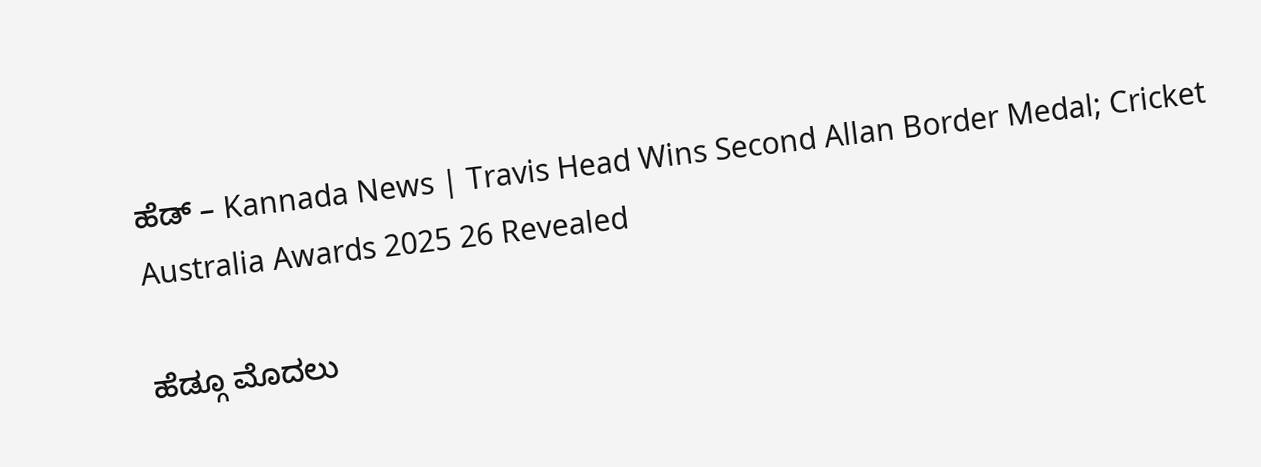ಹೆಡ್ – Kannada News | Travis Head Wins Second Allan Border Medal; Cricket Australia Awards 2025 26 Revealed

ಹೆಡ್ಗೂ ಮೊದಲು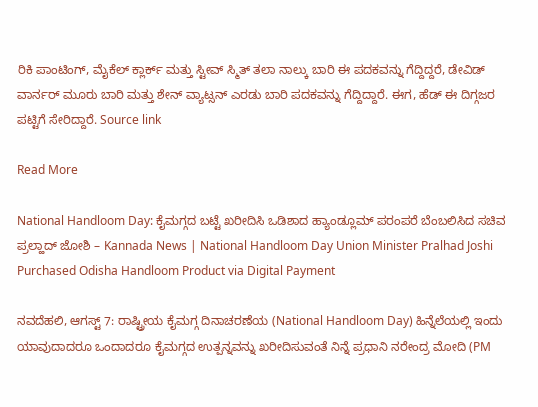ರಿಕಿ ಪಾಂಟಿಂಗ್, ಮೈಕೆಲ್ ಕ್ಲಾರ್ಕ್ ಮತ್ತು ಸ್ಟೀವ್ ಸ್ಮಿತ್ ತಲಾ ನಾಲ್ಕು ಬಾರಿ ಈ ಪದಕವನ್ನು ಗೆದ್ದಿದ್ದರೆ, ಡೇವಿಡ್ ವಾರ್ನರ್ ಮೂರು ಬಾರಿ ಮತ್ತು ಶೇನ್ ವ್ಯಾಟ್ಸನ್ ಎರಡು ಬಾರಿ ಪದಕವನ್ನು ಗೆದ್ದಿದ್ದಾರೆ. ಈಗ, ಹೆಡ್ ಈ ದಿಗ್ಗಜರ ಪಟ್ಟಿಗೆ ಸೇರಿದ್ದಾರೆ. Source link

Read More

National Handloom Day: ಕೈಮಗ್ಗದ ಬಟ್ಟೆ ಖರೀದಿಸಿ ಒಡಿಶಾದ ಹ್ಯಾಂಡ್ಲೂಮ್ ಪರಂಪರೆ ಬೆಂಬಲಿಸಿದ ಸಚಿವ ಪ್ರಲ್ಹಾದ್ ಜೋಶಿ – Kannada News | National Handloom Day Union Minister Pralhad Joshi Purchased Odisha Handloom Product via Digital Payment

ನವದೆಹಲಿ, ಆಗಸ್ಟ್ 7: ರಾಷ್ಟ್ರೀಯ ಕೈಮಗ್ಗ ದಿನಾಚರಣೆಯ (National Handloom Day) ಹಿನ್ನೆಲೆಯಲ್ಲಿ ಇಂದು ಯಾವುದಾದರೂ ಒಂದಾದರೂ ಕೈಮಗ್ಗದ ಉತ್ಪನ್ನವನ್ನು ಖರೀದಿಸುವಂತೆ ನಿನ್ನೆ ಪ್ರಧಾನಿ ನರೇಂದ್ರ ಮೋದಿ (PM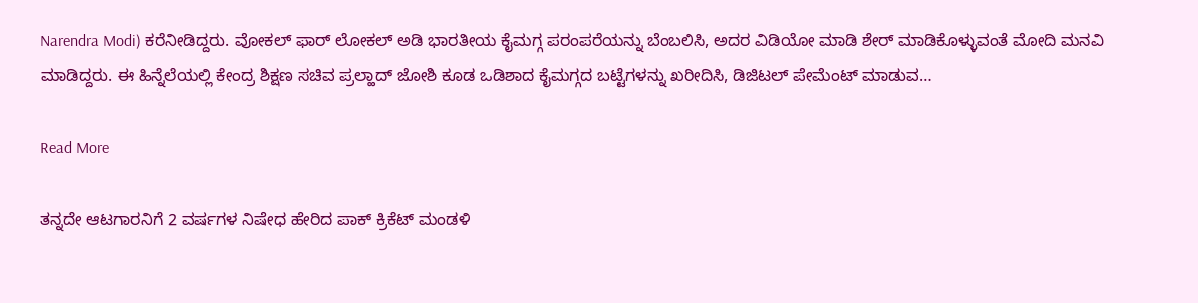Narendra Modi) ಕರೆನೀಡಿದ್ದರು. ವೋಕಲ್ ಫಾರ್ ಲೋಕಲ್ ಅಡಿ ಭಾರತೀಯ ಕೈಮಗ್ಗ ಪರಂಪರೆಯನ್ನು ಬೆಂಬಲಿಸಿ, ಅದರ ವಿಡಿಯೋ ಮಾಡಿ ಶೇರ್ ಮಾಡಿಕೊಳ್ಳುವಂತೆ ಮೋದಿ ಮನವಿ ಮಾಡಿದ್ದರು. ಈ ಹಿನ್ನೆಲೆಯಲ್ಲಿ ಕೇಂದ್ರ ಶಿಕ್ಷಣ ಸಚಿವ ಪ್ರಲ್ಹಾದ್ ಜೋಶಿ ಕೂಡ ಒಡಿಶಾದ ಕೈಮಗ್ಗದ ಬಟ್ಟೆಗಳನ್ನು ಖರೀದಿಸಿ, ಡಿಜಿಟಲ್ ಪೇಮೆಂಟ್ ಮಾಡುವ…

Read More

ತನ್ನದೇ ಆಟಗಾರನಿಗೆ 2 ವರ್ಷಗಳ ನಿಷೇಧ ಹೇರಿದ ಪಾಕ್ ಕ್ರಿಕೆಟ್ ಮಂಡಳಿ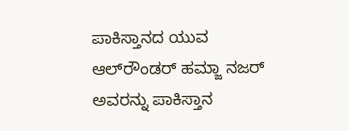ಪಾಕಿಸ್ತಾನದ ಯುವ ಆಲ್‌ರೌಂಡರ್ ಹಮ್ಜಾ ನಜರ್ ಅವರನ್ನು ಪಾಕಿಸ್ತಾನ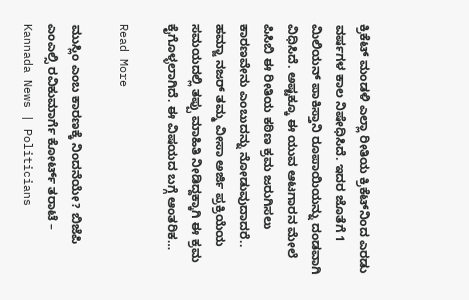ಕ್ರಿಕೆಟ್ ಮಂಡಳಿ ಎಲ್ಲಾ ರೀತಿಯ ಕ್ರಿಕೆಟ್‌ನಿಂದ ಎರಡು ವರ್ಷಗಳ ಕಾಲ ನಿಷೇಧಿಸಿದೆ. ಇದರ ಜೊತೆಗೆ 1 ಮಿಲಿಯನ್ ಪಾಕಿಸ್ತಾನಿ ರೂಪಾಯಿಯನ್ನು ದಂಡವಾಗಿ ವಿಧಿಸಿದೆ. ಅಷ್ಟಕ್ಕೂ ಈ ಯುವ ಆಟಗಾರನ ಮೇಲೆ ಪಿಸಿಬಿ ಈ ರೀತಿಯ ಕಠಿಣ ಕ್ರಮ ಜರುಗಿಸಲು ಕಾರಣವೇನು ಎಂಬುದನ್ನು ನೋಡುವುದಾದರೆ.. ಹಮ್ಜಾ ನಜರ್ ತಮ್ಮ ವೀಸಾ ಅರ್ಜಿ ಪ್ರಕ್ರಿಯೆಯ ಸಮಯದಲ್ಲಿ ತಪ್ಪು ಮಾಹಿತಿ ನೀಡಿದ್ದಕ್ಕಾಗಿ ಈ ಕ್ರಮ ಕೈಗೊಳ್ಳಲಾಗಿದೆ. ಈ ವಿಷಯದ ಬಗ್ಗೆ ಆಂತರಿಕ…

Read More

ಮುಸ್ಲಿಂ ಎಂಬ ಕಾರಣಕ್ಕೆ ನಿಂದನೆಯೇ? ಬಿಜೆಪಿ ಎಂಎಲ್ಸಿ ರವಿಕುಮಾರ್ಗೆ ಕೋರ್ಟ್ ತರಾಟೆ – Kannada News | Politicians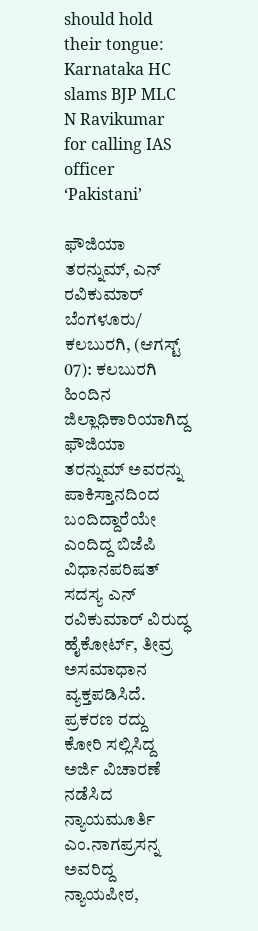should hold their tongue: Karnataka HC slams BJP MLC N Ravikumar for calling IAS officer ‘Pakistani’

ಫೌಜಿಯಾ ತರನ್ನುಮ್‌, ಎನ್ ರವಿಕುಮಾರ್ ಬೆಂಗಳೂರು/ ಕಲಬುರಗಿ, (ಆಗಸ್ಟ್ 07): ಕಲಬುರಗಿ ಹಿಂದಿನ ಜಿಲ್ಲಾಧಿಕಾರಿಯಾಗಿದ್ದ ಫೌಜಿಯಾ ತರನ್ನುಮ್‌ ಅವರನ್ನು ಪಾಕಿಸ್ತಾನದಿಂದ ಬಂದಿದ್ದಾರೆಯೇ ಎಂದಿದ್ದ ಬಿಜೆಪಿ ವಿಧಾನಪರಿಷತ್ ಸದಸ್ಯ ಎನ್ ರವಿಕುಮಾರ್ ವಿರುದ್ಧ ಹೈಕೋರ್ಟ್, ತೀವ್ರ ಅಸಮಾಧಾನ ವ್ಯಕ್ತಪಡಿಸಿದೆ. ಪ್ರಕರಣ ರದ್ದು ಕೋರಿ ಸಲ್ಲಿಸಿದ್ದ ಅರ್ಜಿ ವಿಚಾರಣೆ ನಡೆಸಿದ ನ್ಯಾಯಮೂರ್ತಿ ಎಂ.ನಾಗಪ್ರಸನ್ನ ಅವರಿದ್ದ ನ್ಯಾಯಪೀಠ,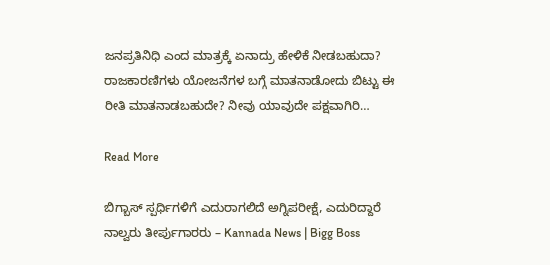ಜನಪ್ರತಿನಿಧಿ ಎಂದ ಮಾತ್ರಕ್ಕೆ ಏನಾದ್ರು ಹೇಳಿಕೆ‌ ನೀಡಬಹುದಾ? ರಾಜಕಾರಣಿಗಳು ಯೋಜನೆಗಳ ಬಗ್ಗೆ ಮಾತನಾಡೋದು ಬಿಟ್ಟು ಈ ರೀತಿ ಮಾತನಾಡಬಹುದೇ? ನೀವು ಯಾವುದೇ ಪಕ್ಷವಾಗಿರಿ…

Read More

ಬಿಗ್ಬಾಸ್ ಸ್ಪರ್ಧಿಗಳಿಗೆ ಎದುರಾಗಲಿದೆ ಅಗ್ನಿಪರೀಕ್ಷೆ, ಎದುರಿದ್ದಾರೆ ನಾಲ್ವರು ತೀರ್ಪುಗಾರರು – Kannada News | Bigg Boss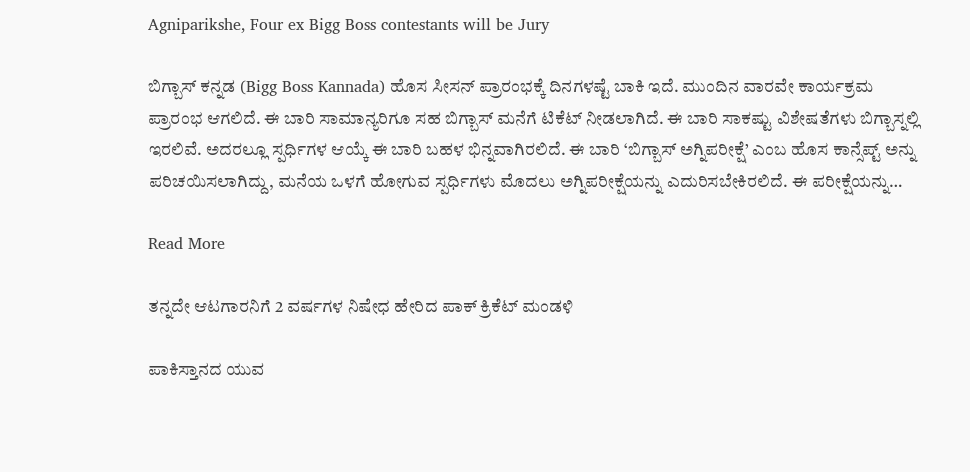Agniparikshe, Four ex Bigg Boss contestants will be Jury

ಬಿಗ್ಬಾಸ್ ಕನ್ನಡ (Bigg Boss Kannada) ಹೊಸ ಸೀಸನ್ ಪ್ರಾರಂಭಕ್ಕೆ ದಿನಗಳಷ್ಟೆ ಬಾಕಿ ಇದೆ. ಮುಂದಿನ ವಾರವೇ ಕಾರ್ಯಕ್ರಮ ಪ್ರಾರಂಭ ಆಗಲಿದೆ. ಈ ಬಾರಿ ಸಾಮಾನ್ಯರಿಗೂ ಸಹ ಬಿಗ್ಬಾಸ್ ಮನೆಗೆ ಟಿಕೆಟ್ ನೀಡಲಾಗಿದೆ. ಈ ಬಾರಿ ಸಾಕಷ್ಟು ವಿಶೇಷತೆಗಳು ಬಿಗ್ಬಾಸ್ನಲ್ಲಿ ಇರಲಿವೆ. ಅದರಲ್ಲೂ ಸ್ಪರ್ಧಿಗಳ ಆಯ್ಕೆ ಈ ಬಾರಿ ಬಹಳ ಭಿನ್ನವಾಗಿರಲಿದೆ. ಈ ಬಾರಿ ‘ಬಿಗ್ಬಾಸ್ ಅಗ್ನಿಪರೀಕ್ಷೆ’ ಎಂಬ ಹೊಸ ಕಾನ್ಸೆಪ್ಟ್ ಅನ್ನು ಪರಿಚಯಿಸಲಾಗಿದ್ದು, ಮನೆಯ ಒಳಗೆ ಹೋಗುವ ಸ್ಪರ್ಧಿಗಳು ಮೊದಲು ಅಗ್ನಿಪರೀಕ್ಷೆಯನ್ನು ಎದುರಿಸಬೇಕಿರಲಿದೆ. ಈ ಪರೀಕ್ಷೆಯನ್ನು…

Read More

ತನ್ನದೇ ಆಟಗಾರನಿಗೆ 2 ವರ್ಷಗಳ ನಿಷೇಧ ಹೇರಿದ ಪಾಕ್ ಕ್ರಿಕೆಟ್ ಮಂಡಳಿ

ಪಾಕಿಸ್ತಾನದ ಯುವ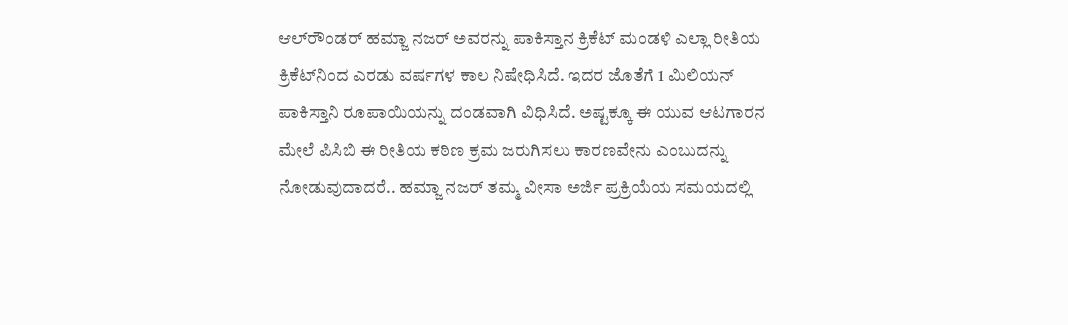ಆಲ್‌ರೌಂಡರ್ ಹಮ್ಜಾ ನಜರ್ ಅವರನ್ನು ಪಾಕಿಸ್ತಾನ ಕ್ರಿಕೆಟ್ ಮಂಡಳಿ ಎಲ್ಲಾ ರೀತಿಯ ಕ್ರಿಕೆಟ್‌ನಿಂದ ಎರಡು ವರ್ಷಗಳ ಕಾಲ ನಿಷೇಧಿಸಿದೆ. ಇದರ ಜೊತೆಗೆ 1 ಮಿಲಿಯನ್ ಪಾಕಿಸ್ತಾನಿ ರೂಪಾಯಿಯನ್ನು ದಂಡವಾಗಿ ವಿಧಿಸಿದೆ. ಅಷ್ಟಕ್ಕೂ ಈ ಯುವ ಆಟಗಾರನ ಮೇಲೆ ಪಿಸಿಬಿ ಈ ರೀತಿಯ ಕಠಿಣ ಕ್ರಮ ಜರುಗಿಸಲು ಕಾರಣವೇನು ಎಂಬುದನ್ನು ನೋಡುವುದಾದರೆ.. ಹಮ್ಜಾ ನಜರ್ ತಮ್ಮ ವೀಸಾ ಅರ್ಜಿ ಪ್ರಕ್ರಿಯೆಯ ಸಮಯದಲ್ಲಿ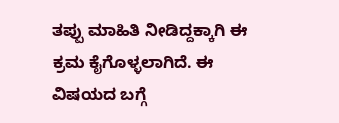ತಪ್ಪು ಮಾಹಿತಿ ನೀಡಿದ್ದಕ್ಕಾಗಿ ಈ ಕ್ರಮ ಕೈಗೊಳ್ಳಲಾಗಿದೆ. ಈ ವಿಷಯದ ಬಗ್ಗೆ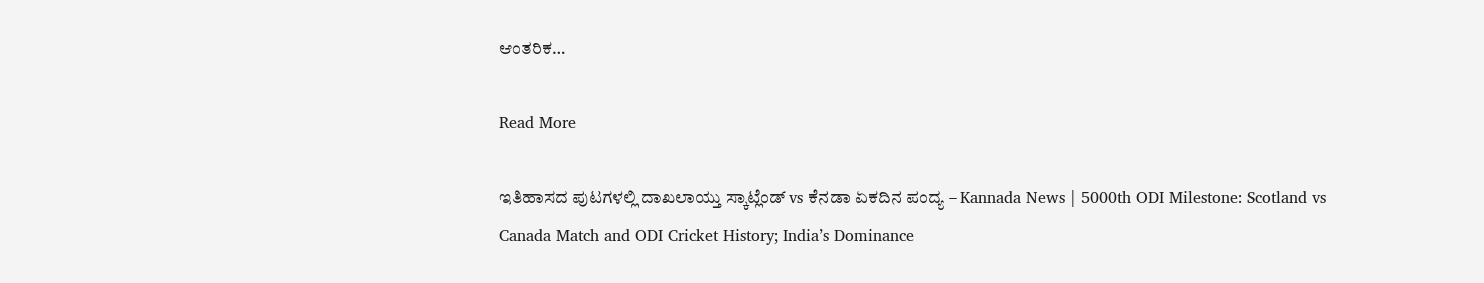ಆಂತರಿಕ…

Read More

ಇತಿಹಾಸದ ಪುಟಗಳಲ್ಲಿ ದಾಖಲಾಯ್ತು ಸ್ಕಾಟ್ಲೆಂಡ್ vs ಕೆನಡಾ ಏಕದಿನ ಪಂದ್ಯ – Kannada News | 5000th ODI Milestone: Scotland vs Canada Match and ODI Cricket History; India’s Dominance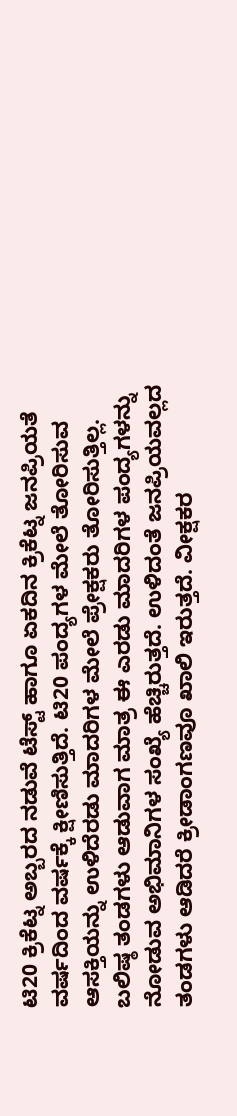ಟಿ20 ಕ್ರಿಕೆಟ್ನ ಅಬ್ಬರದ ನಡುವೆ ಟೆಸ್ಟ್ ಹಾಗೂ ಏಕದಿನ ಕ್ರಿಕೆಟ್ನ ಜನಪ್ರಿಯತೆ ವರ್ಷದಿಂದ ವರ್ಷಕ್ಕೆ ಕ್ಷೀಣಿಸುತ್ತಿದೆ. ಟಿ20 ಪಂದ್ಯಗಳ ಮೇಲೆ ತೋರಿಸುವ ಆಸಕ್ತಿಯನ್ನು ಉಳಿದೆರಡು ಮಾದರಿಗಳ ಮೇಲೆ ಪ್ರೇಕ್ಷಕರು ತೋರಿಸುತ್ತಿಲ್ಲ. ಬಲಿಷ್ಠ ತಂಡಗಳು ಆಡುವಾಗ ಮಾತ್ರ ಈ ಎರಡು ಮಾದರಿಗಳ ಪಂದ್ಯಗಳನ್ನು ನೋಡುವ ಅಭಿಮಾನಿಗಳ ಸಂಖ್ಯೆ ಹೆಚ್ಚಿರುತ್ತದೆ. ಉಳಿದಂತೆ ಜನಪ್ರಿಯವಲ್ಲದ ತಂಡಗಳು ಆಡಿದರೆ ಕ್ರೀಡಾಂಗಣವೂ ಖಾಲಿ ಇರುತ್ತದೆ. ವೀಕ್ಷಕರ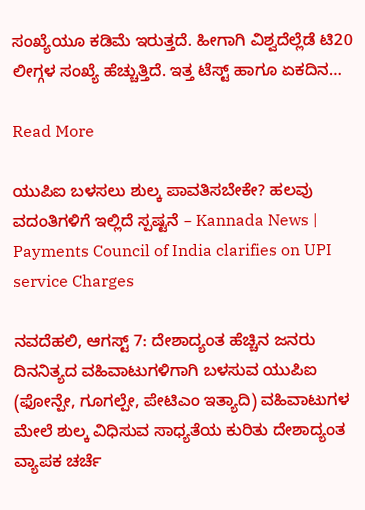ಸಂಖ್ಯೆಯೂ ಕಡಿಮೆ ಇರುತ್ತದೆ. ಹೀಗಾಗಿ ವಿಶ್ವದೆಲ್ಲೆಡೆ ಟಿ20 ಲೀಗ್ಗಳ ಸಂಖ್ಯೆ ಹೆಚ್ಚುತ್ತಿದೆ. ಇತ್ತ ಟೆಸ್ಟ್ ಹಾಗೂ ಏಕದಿನ…

Read More

ಯುಪಿಐ ಬಳಸಲು ಶುಲ್ಕ ಪಾವತಿಸಬೇಕೇ? ಹಲವು ವದಂತಿಗಳಿಗೆ ಇಲ್ಲಿದೆ ಸ್ಪಷ್ಟನೆ – Kannada News | Payments Council of India clarifies on UPI service Charges

ನವದೆಹಲಿ, ಆಗಸ್ಟ್ 7: ದೇಶಾದ್ಯಂತ ಹೆಚ್ಚಿನ ಜನರು ದಿನನಿತ್ಯದ ವಹಿವಾಟುಗಳಿಗಾಗಿ ಬಳಸುವ ಯುಪಿಐ (ಫೋನ್ಪೇ, ಗೂಗಲ್ಪೇ, ಪೇಟಿಎಂ ಇತ್ಯಾದಿ) ವಹಿವಾಟುಗಳ ಮೇಲೆ ಶುಲ್ಕ ವಿಧಿಸುವ ಸಾಧ್ಯತೆಯ ಕುರಿತು ದೇಶಾದ್ಯಂತ ವ್ಯಾಪಕ ಚರ್ಚೆ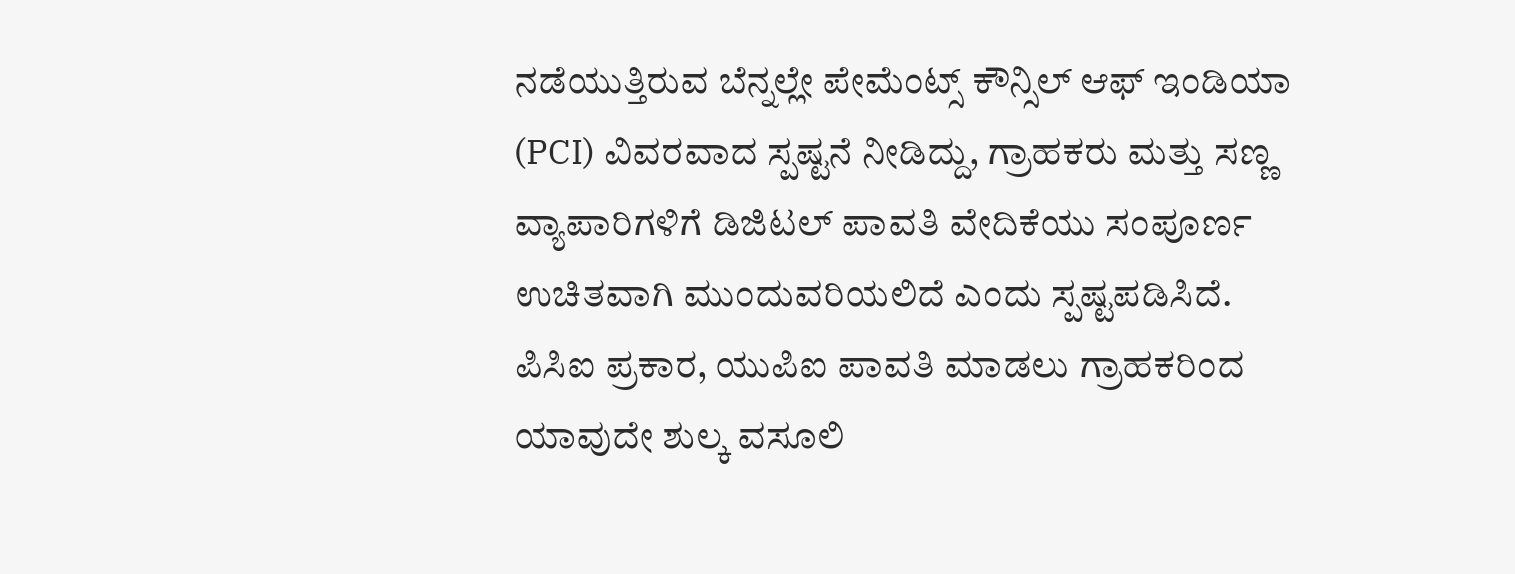ನಡೆಯುತ್ತಿರುವ ಬೆನ್ನಲ್ಲೇ ಪೇಮೆಂಟ್ಸ್ ಕೌನ್ಸಿಲ್ ಆಫ್ ಇಂಡಿಯಾ (PCI) ವಿವರವಾದ ಸ್ಪಷ್ಟನೆ ನೀಡಿದ್ದು, ಗ್ರಾಹಕರು ಮತ್ತು ಸಣ್ಣ ವ್ಯಾಪಾರಿಗಳಿಗೆ ಡಿಜಿಟಲ್ ಪಾವತಿ ವೇದಿಕೆಯು ಸಂಪೂರ್ಣ ಉಚಿತವಾಗಿ ಮುಂದುವರಿಯಲಿದೆ ಎಂದು ಸ್ಪಷ್ಟಪಡಿಸಿದೆ. ಪಿಸಿಐ ಪ್ರಕಾರ, ಯುಪಿಐ ಪಾವತಿ ಮಾಡಲು ಗ್ರಾಹಕರಿಂದ ಯಾವುದೇ ಶುಲ್ಕ ವಸೂಲಿ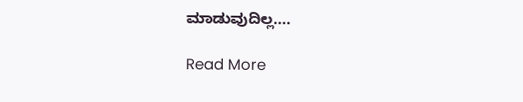ಮಾಡುವುದಿಲ್ಲ….

Read More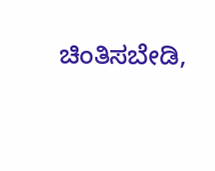ಚಿಂತಿಸಬೇಡಿ,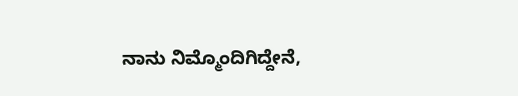ನಾನು ನಿಮ್ಮೊಂದಿಗಿದ್ದೇನೆ,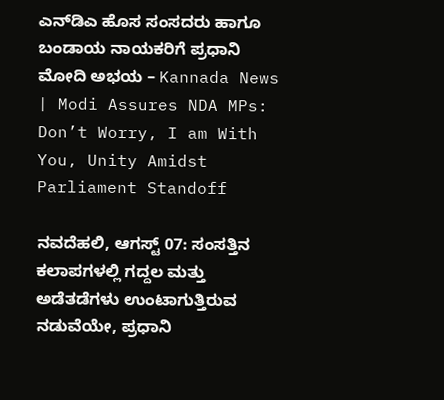ಎನ್‌ಡಿಎ ಹೊಸ ಸಂಸದರು ಹಾಗೂ ಬಂಡಾಯ ನಾಯಕರಿಗೆ ಪ್ರಧಾನಿ ಮೋದಿ ಅಭಯ – Kannada News | Modi Assures NDA MPs: Don’t Worry, I am With You, Unity Amidst Parliament Standoff

ನವದೆಹಲಿ, ಆಗಸ್ಟ್ 07: ಸಂಸತ್ತಿನ ಕಲಾಪಗಳಲ್ಲಿ ಗದ್ದಲ ಮತ್ತು ಅಡೆತಡೆಗಳು ಉಂಟಾಗುತ್ತಿರುವ ನಡುವೆಯೇ, ಪ್ರಧಾನಿ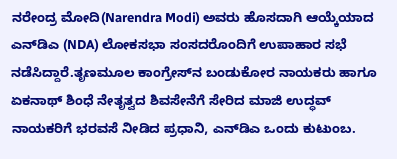ನರೇಂದ್ರ ಮೋದಿ(Narendra Modi) ಅವರು ಹೊಸದಾಗಿ ಆಯ್ಕೆಯಾದ ಎನ್‌ಡಿಎ (NDA) ಲೋಕಸಭಾ ಸಂಸದರೊಂದಿಗೆ ಉಪಾಹಾರ ಸಭೆ ನಡೆಸಿದ್ದಾರೆ.ತೃಣಮೂಲ ಕಾಂಗ್ರೇಸ್‌ನ ಬಂಡುಕೋರ ನಾಯಕರು ಹಾಗೂ ಏಕನಾಥ್ ಶಿಂಧೆ ನೇತೃತ್ವದ ಶಿವಸೇನೆಗೆ ಸೇರಿದ ಮಾಜಿ ಉದ್ಧವ್ ನಾಯಕರಿಗೆ ಭರವಸೆ ನೀಡಿದ ಪ್ರಧಾನಿ, ಎನ್‌ಡಿಎ ಒಂದು ಕುಟುಂಬ.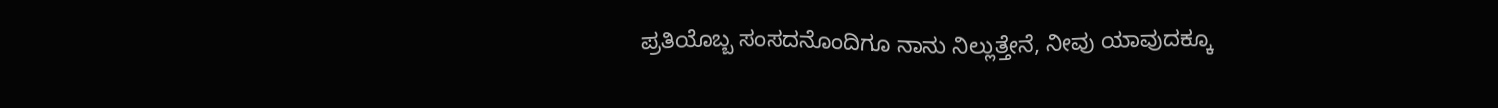ಪ್ರತಿಯೊಬ್ಬ ಸಂಸದನೊಂದಿಗೂ ನಾನು ನಿಲ್ಲುತ್ತೇನೆ, ನೀವು ಯಾವುದಕ್ಕೂ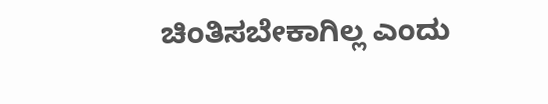ಚಿಂತಿಸಬೇಕಾಗಿಲ್ಲ ಎಂದು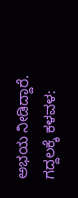ಅಭಯ ನೀಡಿದ್ದಾರೆ. ಗದ್ದಲಕ್ಕೆ ಕಳವಳ: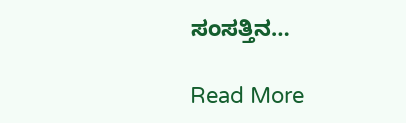ಸಂಸತ್ತಿನ…

Read More